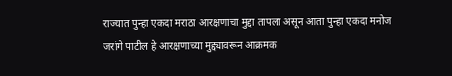राज्यात पुन्हा एकदा मराठा आरक्षणाचा मुद्दा तापला असून आता पुन्हा एकदा मनोज जरांगे पाटील हे आरक्षणाच्या मुद्द्यावरून आक्रमक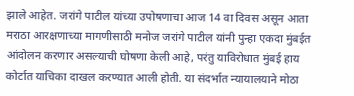झाले आहेत. जरांगे पाटील यांच्या उपोषणाचा आज 14 वा दिवस असून आता मराठा आरक्षणाच्या मागणीसाठी मनोज जरांगे पाटील यांनी पुन्हा एकदा मुंबईत आंदोलन करणार असल्याची घोषणा केली आहे, परंतु याविरोधात मुंबई हाय कोर्टात याचिका दाखल करण्यात आली होती. या संदर्भात न्यायालयाने मोठा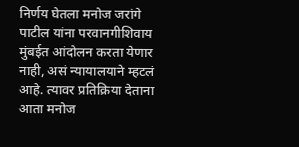निर्णय घेतला मनोज जरांगे पाटील यांना परवानगीशिवाय मुंबईत आंदोलन करता येणार नाही, असं न्यायालयाने म्हटलं आहे. त्यावर प्रतिक्रिया देताना आता मनोज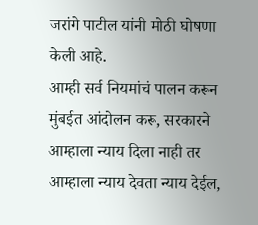जरांगे पाटील यांनी मोठी घोषणा केली आहे.
आम्ही सर्व नियमांचं पालन करून मुंबईत आंदोलन करू, सरकारने आम्हाला न्याय दिला नाही तर आम्हाला न्याय देवता न्याय देईल,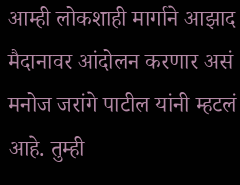आम्ही लोकशाही मार्गाने आझाद मैदानावर आंदोलन करणार असं मनोज जरांगे पाटील यांनी म्हटलं आहे. तुम्ही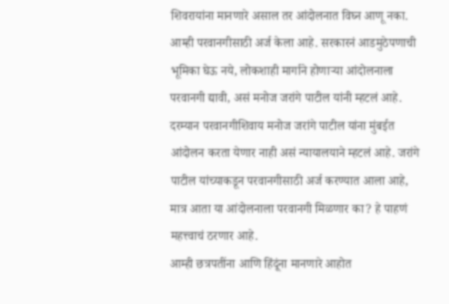शिवरायांना मानणारे असाल तर आंदोलनात विघ्न आणू नका. आम्ही परवानगीसाठी अर्ज केला आहे. सरकारनं आडमुठेपणाची भूमिका घेऊ नये, लोकशाही मार्गाने होणाऱ्या आंदोलनाला परवानगी द्यावी, असं मनोज जरांगे पाटील यांनी म्हटलं आहे. दरम्यान परवानगीशिवाय मनोज जरांगे पाटील यांना मुंबईत आंदोलन करता येणार नाही असं न्यायालयाने म्हटलं आहे. जरांगे पाटील यांच्याकडून परवानगीसाठी अर्ज करण्यात आला आहे, मात्र आता या आंदोलनाला परवानगी मिळणार का? हे पाहणं महत्त्वाचं ठरणार आहे.
आम्ही छत्रपतींना आणि हिंदूंना मानणारे आहोत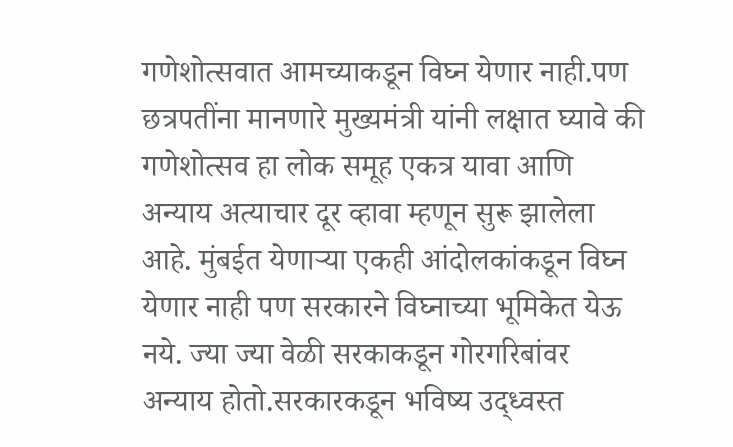गणेशोत्सवात आमच्याकडून विघ्न येणार नाही.पण छत्रपतींना मानणारे मुख्यमंत्री यांनी लक्षात घ्यावे की गणेशोत्सव हा लोक समूह एकत्र यावा आणि अन्याय अत्याचार दूर व्हावा म्हणून सुरू झालेला आहे. मुंबईत येणाऱ्या एकही आंदोलकांकडून विघ्न येणार नाही पण सरकारने विघ्नाच्या भूमिकेत येऊ नये. ज्या ज्या वेळी सरकाकडून गोरगरिबांवर अन्याय होतो.सरकारकडून भविष्य उद्ध्वस्त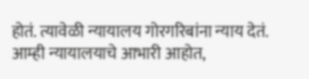होतं. त्यावेळी न्यायालय गोरगरिबांना न्याय देतं. आम्ही न्यायालयाचे आभारी आहोत,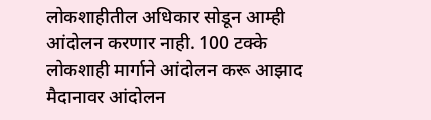लोकशाहीतील अधिकार सोडून आम्ही आंदोलन करणार नाही. 100 टक्के लोकशाही मार्गाने आंदोलन करू आझाद मैदानावर आंदोलन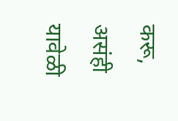करू, असंही यावेळी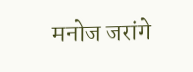मनोज जरांगे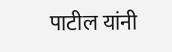पाटील यांनी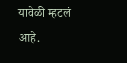यावेळी म्हटलं आहे.